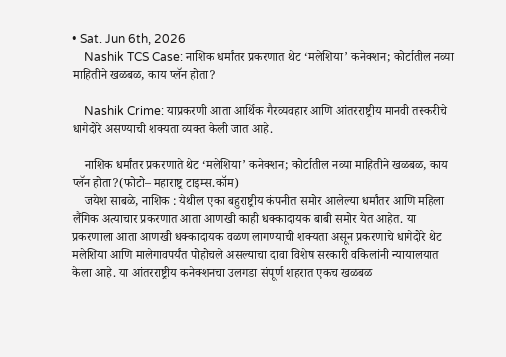• Sat. Jun 6th, 2026
    Nashik TCS Case: नाशिक धर्मांतर प्रकरणात थेट ‘मलेशिया’ कनेक्शन; कोर्टातील नव्या माहितीने खळबळ, काय प्लॅन होता?

    Nashik Crime: याप्रकरणी आता आर्थिक गैरव्यवहार आणि आंतरराष्ट्रीय मानवी तस्करीचे धागेदोरे असण्याची शक्यता व्यक्त केली जात आहे.

    नाशिक धर्मांतर प्रकरणाते थेट ‘मलेशिया’ कनेक्शन; कोर्टातील नव्या माहितीने खळबळ, काय प्लॅन होता?(फोटो– महाराष्ट्र टाइम्स.कॉम)
    जयेश साबळे, नाशिक : येथील एका बहुराष्ट्रीय कंपनीत समोर आलेल्या धर्मांतर आणि महिला लैंगिक अत्याचार प्रकरणात आता आणखी काही धक्कादायक बाबी समोर येत आहेत. या प्रकरणाला आता आणखी धक्कादायक वळण लागण्याची शक्यता असून प्रकरणाचे धागेदोरे थेट मलेशिया आणि मालेगावपर्यंत पोहोचले असल्याचा दावा विशेष सरकारी वकिलांनी न्यायालयात केला आहे. या आंतरराष्ट्रीय कनेक्शनचा उलगडा संपूर्ण शहरात एकच खळबळ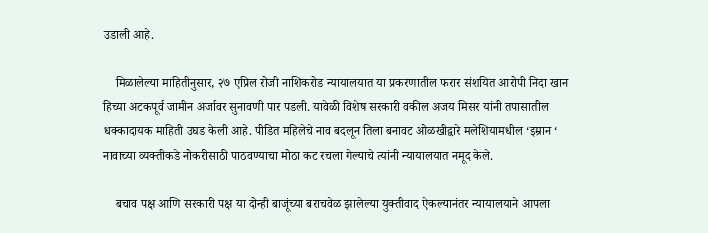उडाली आहे.

    मिळालेल्या माहितीनुसार, २७ एप्रिल रोजी नाशिकरोड न्यायालयात या प्रकरणातील फरार संशयित आरोपी निदा खान हिच्या अटकपूर्व जामीन अर्जावर सुनावणी पार पडली. यावेळी विशेष सरकारी वकील अजय मिसर यांनी तपासातील धक्कादायक माहिती उघड केली आहे. पीडित महिलेचे नाव बदलून तिला बनावट ओळखीद्वारे मलेशियामधील ‘इम्रान ‘ नावाच्या व्यक्तीकडे नोकरीसाठी पाठवण्याचा मोठा कट रचला गेल्याचे त्यांनी न्यायालयात नमूद केले.

    बचाव पक्ष आणि सरकारी पक्ष या दोन्ही बाजूंच्या बराचवेळ झालेल्या युक्तीवाद ऐकल्यानंतर न्यायालयाने आपला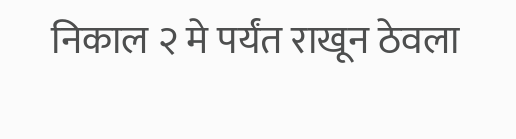निकाल २ मे पर्यंत राखून ठेवला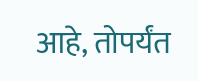आहे, तोपर्यंत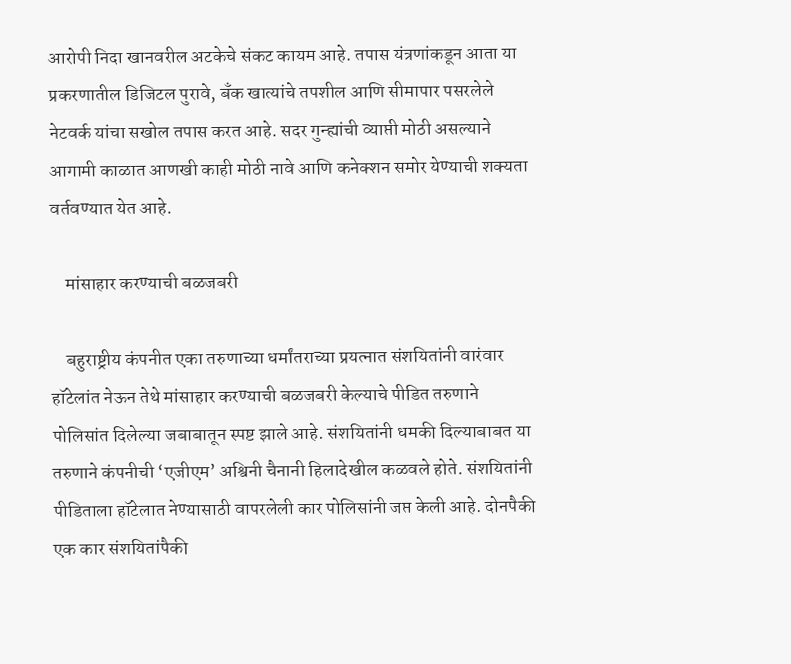आरोपी निदा खानवरील अटकेचे संकट कायम आहे. तपास यंत्रणांकडून आता या प्रकरणातील डिजिटल पुरावे, बँक खात्यांचे तपशील आणि सीमापार पसरलेले नेटवर्क यांचा सखोल तपास करत आहे. सदर गुन्ह्यांची व्याप्ती मोठी असल्याने आगामी काळात आणखी काही मोठी नावे आणि कनेक्शन समोर येण्याची शक्यता वर्तवण्यात येत आहे.

    मांसाहार करण्याची बळजबरी

    बहुराष्ट्रीय कंपनीत एका तरुणाच्या धर्मांतराच्या प्रयत्नात संशयितांनी वारंवार हॉटेलांत नेऊन तेथे मांसाहार करण्याची बळजबरी केल्याचे पीडित तरुणाने पोलिसांत दिलेल्या जबाबातून स्पष्ट झाले आहे. संशयितांनी धमकी दिल्याबाबत या तरुणाने कंपनीची ‘एजीएम’ अश्विनी चैनानी हिलादेखील कळवले होते. संशयितांनी पीडिताला हॉटेलात नेण्यासाठी वापरलेली कार पोलिसांनी जप्त केली आहे. दोनपैकी एक कार संशयितांपैकी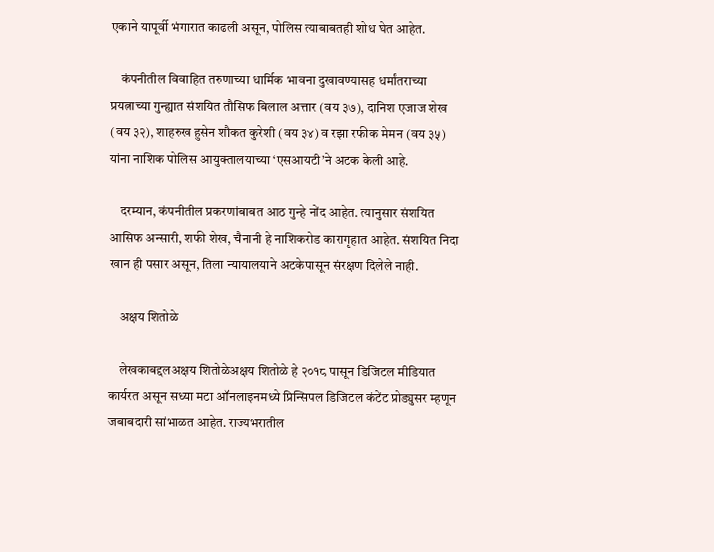एकाने यापूर्वी भंगारात काढली असून, पोलिस त्याबाबतही शोध घेत आहेत.

    कंपनीतील विवाहित तरुणाच्या धार्मिक भावना दुखावण्यासह धर्मांतराच्या प्रयत्नाच्या गुन्ह्यात संशयित तौसिफ बिलाल अत्तार (वय ३७), दानिश एजाज शेख (वय ३२), शाहरुख हुसेन शौकत कुरेशी (वय ३४) व रझा रफीक मेमन (वय ३५) यांना नाशिक पोलिस आयुक्तालयाच्या ‘एसआयटी’ने अटक केली आहे.

    दरम्यान, कंपनीतील प्रकरणांबाबत आठ गुन्हे नोंद आहेत. त्यानुसार संशयित आसिफ अन्सारी, शफी शेख, चैनानी हे नाशिकरोड कारागृहात आहेत. संशयित निदा खान ही पसार असून, तिला न्यायालयाने अटकेपासून संरक्षण दिलेले नाही.

    अक्षय शितोळे

    लेखकाबद्दलअक्षय शितोळेअक्षय शितोळे हे २०१८ पासून डिजिटल मीडियात कार्यरत असून सध्या मटा ऑनलाइनमध्ये प्रिन्सिपल डिजिटल कंटेंट प्रोड्युसर म्हणून जबाबदारी सांभाळत आहेत. राज्यभरातील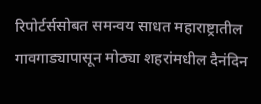रिपोर्टर्ससोबत समन्वय साधत महाराष्ट्रातील गावगाड्यापासून मोठ्या शहरांमधील दैनंदिन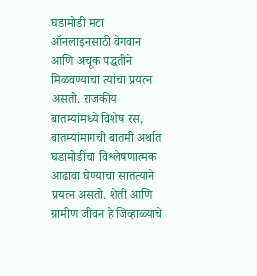घडामोडी मटा ऑनलाइनसाठी वेगवान आणि अचूक पद्धतीने मिळवण्याचा त्यांचा प्रयत्न असतो. राजकीय बातम्यांमध्ये विशेष रस, बातम्यांमागची बातमी अर्थात घडामोडींचा विश्लेषणात्मक आढावा घेण्याचा सातत्याने प्रयत्न असतो. शेती आणि ग्रामीण जीवन हे जिव्हाळ्याचे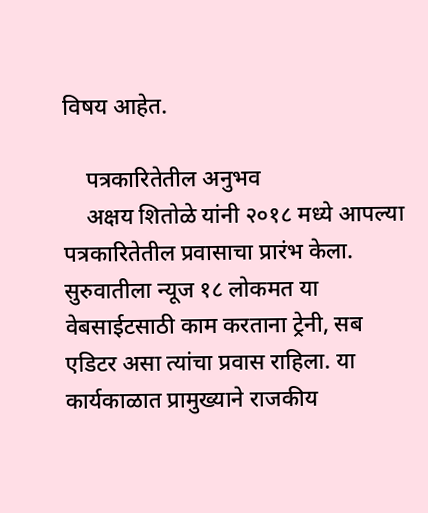विषय आहेत.

    पत्रकारितेतील अनुभव
    अक्षय शितोळे यांनी २०१८ मध्ये आपल्या पत्रकारितेतील प्रवासाचा प्रारंभ केला. सुरुवातीला न्यूज १८ लोकमत या वेबसाईटसाठी काम करताना ट्रेनी, सब एडिटर असा त्यांचा प्रवास राहिला. या कार्यकाळात प्रामुख्याने राजकीय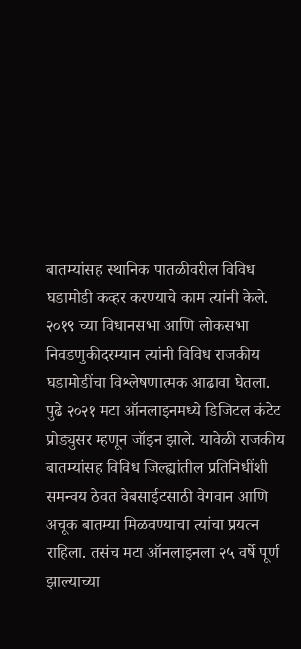बातम्यांसह स्थानिक पातळीवरील विविध घडामोडी कव्हर करण्याचे काम त्यांनी केले. २०१९ च्या विधानसभा आणि लोकसभा निवडणुकीदरम्यान त्यांनी विविध राजकीय घडामोडींचा विश्लेषणात्मक आढावा घेतला. पुढे २०२१ मटा ऑनलाइनमध्ये डिजिटल कंटेट प्रोड्युसर म्हणून जॉइन झाले. यावेळी राजकीय बातम्यांसह विविध जिल्ह्यांतील प्रतिनिधींशी समन्वय ठेवत वेबसाईटसाठी वेगवान आणि अचूक बातम्या मिळवण्याचा त्यांचा प्रयत्न राहिला. तसंच मटा ऑनलाइनला २५ वर्षे पूर्ण झाल्याच्या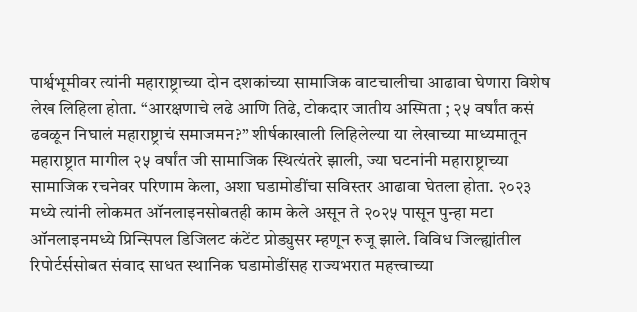पार्श्वभूमीवर त्यांनी महाराष्ट्राच्या दोन दशकांच्या सामाजिक वाटचालीचा आढावा घेणारा विशेष लेख लिहिला होता. “आरक्षणाचे लढे आणि तिढे, टोकदार जातीय अस्मिता ; २५ वर्षांत कसं ढवळून निघालं महाराष्ट्राचं समाजमन?” शीर्षकाखाली लिहिलेल्या या लेखाच्या माध्यमातून महाराष्ट्रात मागील २५ वर्षांत जी सामाजिक स्थित्यंतरे झाली, ज्या घटनांनी महाराष्ट्राच्या सामाजिक रचनेवर परिणाम केला, अशा घडामोडींचा सविस्तर आढावा घेतला होता. २०२३ मध्ये त्यांनी लोकमत ऑनलाइनसोबतही काम केले असून ते २०२५ पासून पुन्हा मटा ऑनलाइनमध्ये प्रिन्सिपल डिजिलट कंटेंट प्रोड्युसर म्हणून रुजू झाले. विविध जिल्ह्यांतील रिपोर्टर्ससोबत संवाद साधत स्थानिक घडामोडींसह राज्यभरात महत्त्वाच्या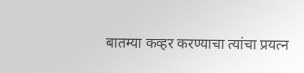बातम्या कव्हर करण्याचा त्यांचा प्रयत्न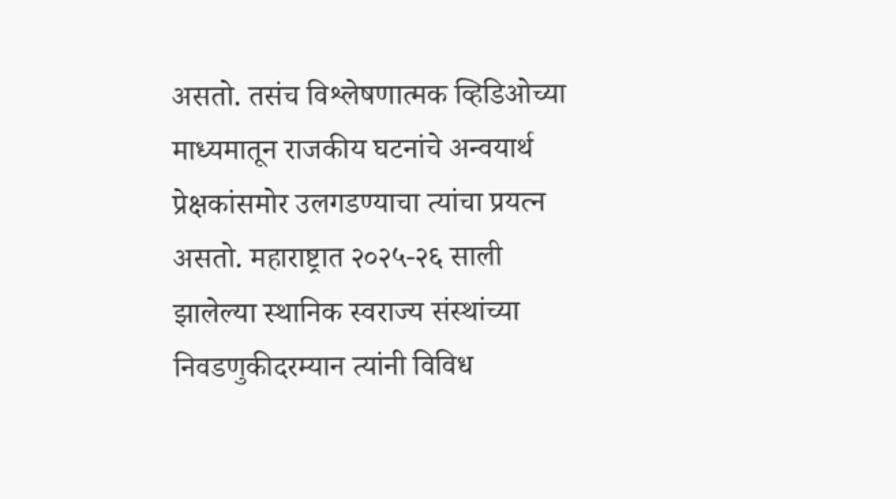असतो. तसंच विश्लेषणात्मक व्हिडिओच्या माध्यमातून राजकीय घटनांचे अन्वयार्थ प्रेक्षकांसमोर उलगडण्याचा त्यांचा प्रयत्न असतो. महाराष्ट्रात २०२५-२६ साली झालेल्या स्थानिक स्वराज्य संस्थांच्या निवडणुकीदरम्यान त्यांनी विविध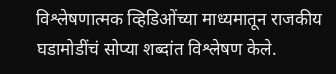विश्लेषणात्मक व्हिडिओंच्या माध्यमातून राजकीय घडामोडींचं सोप्या शब्दांत विश्लेषण केले.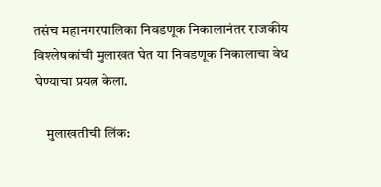तसंच महानगरपालिका निवडणूक निकालानंतर राजकीय विश्लेषकांची मुलाखत घेत या निवडणूक निकालाचा वेध घेण्याचा प्रयत्न केला.

    मुलाखतीची लिंक: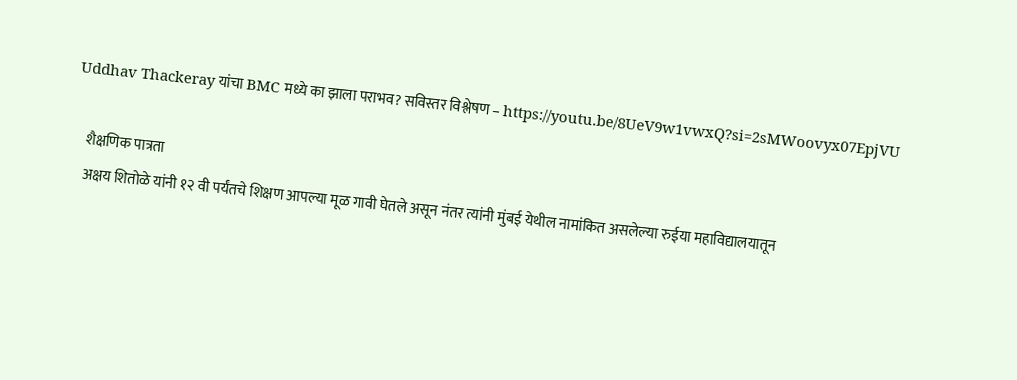Uddhav Thackeray यांचा BMC मध्ये का झाला पराभव? सविस्तर विश्लेषण – https://youtu.be/8UeV9w1vwxQ?si=2sMWoovyx07EpjVU

    शैक्षणिक पात्रता
    अक्षय शितोळे यांनी १२ वी पर्यंतचे शिक्षण आपल्या मूळ गावी घेतले असून नंतर त्यांनी मुंबई येथील नामांकित असलेल्या रुईया महाविद्यालयातून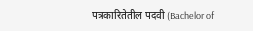पत्रकारितेतील पदवी (Bachelor of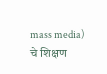mass media) चे शिक्षण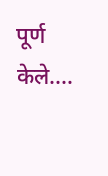पूर्ण केले.…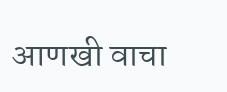आणखी वाचा